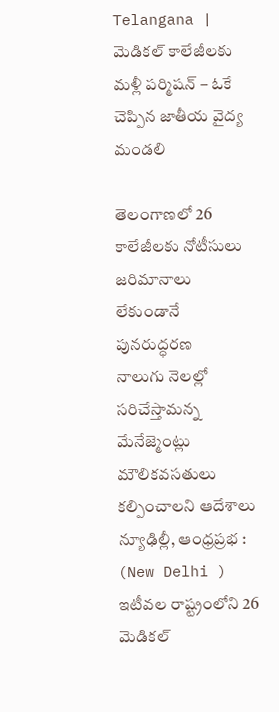Telangana | మెడికల్ కాలేజీలకు మళ్లీ పర్మిషన్ – ఓకే చెప్పిన జాతీయ వైద్య మండలి

తెలంగాణలో 26 కాలేజీలకు నోటీసులు
జరిమానాలు లేకుండానే పునరుద్ధరణ
నాలుగు నెలల్లో సరిచేస్తామన్న మేనేజ్మెంట్లు
మౌలికవసతులు కల్పించాలని ఆదేశాలు
న్యూఢిల్లీ, ఆంధ్రప్రభ : (New Delhi )
ఇటీవల రాష్ట్రంలోని 26 మెడికల్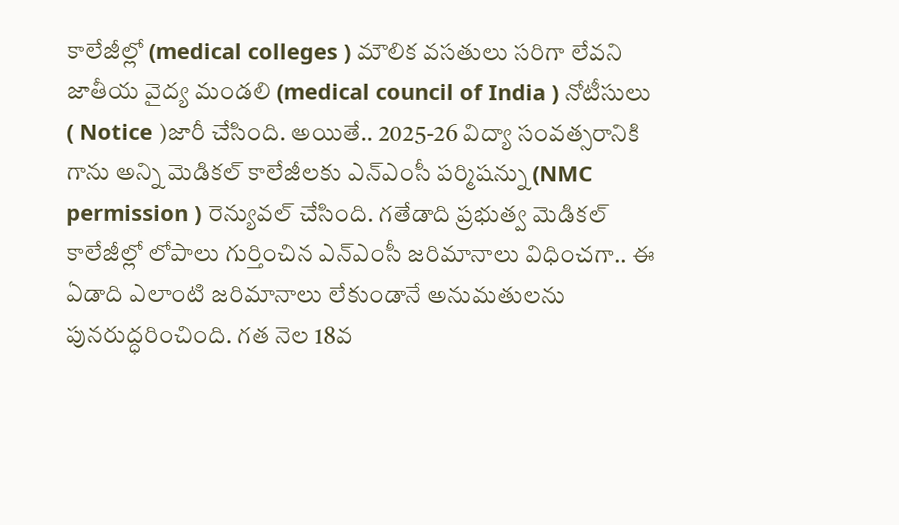కాలేజీల్లో (medical colleges ) మౌలిక వసతులు సరిగా లేవని జాతీయ వైద్య మండలి (medical council of India ) నోటీసులు ( Notice )జారీ చేసింది. అయితే.. 2025-26 విద్యా సంవత్సరానికి గాను అన్ని మెడికల్ కాలేజీలకు ఎన్ఎంసీ పర్మిషన్ను (NMC permission ) రెన్యువల్ చేసింది. గతేడాది ప్రభుత్వ మెడికల్ కాలేజీల్లో లోపాలు గుర్తించిన ఎన్ఎంసీ జరిమానాలు విధించగా.. ఈ ఏడాది ఎలాంటి జరిమానాలు లేకుండానే అనుమతులను పునరుద్ధరించింది. గత నెల 18వ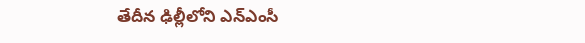తేదీన ఢిల్లీలోని ఎన్ఎంసీ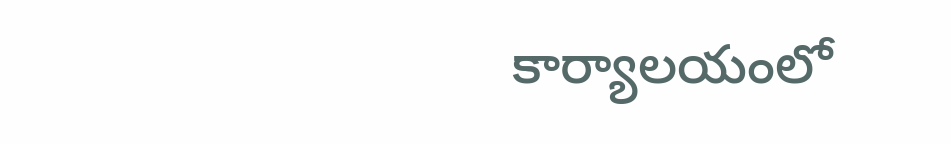కార్యాలయంలో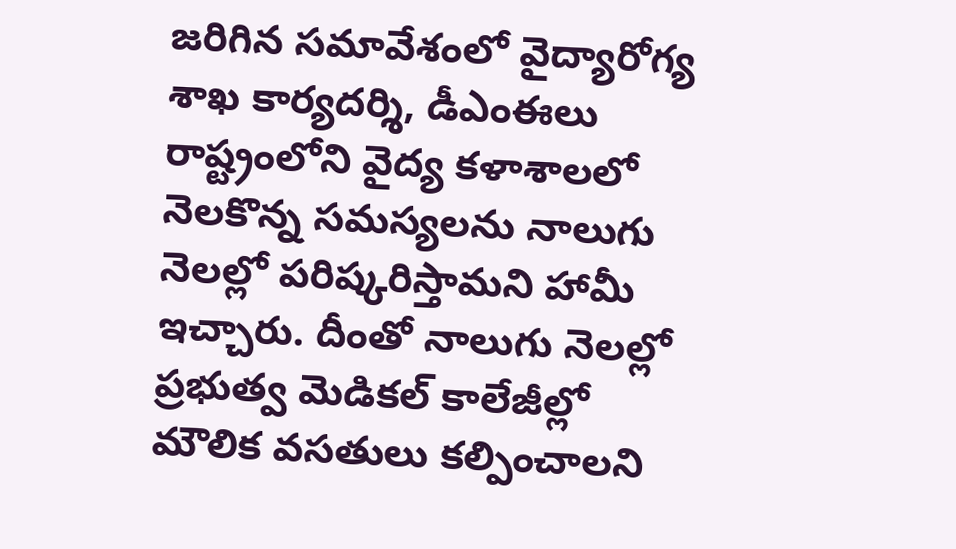జరిగిన సమావేశంలో వైద్యారోగ్య శాఖ కార్యదర్శి, డీఎంఈలు రాష్ట్రంలోని వైద్య కళాశాలలో నెలకొన్న సమస్యలను నాలుగు నెలల్లో పరిష్కరిస్తామని హామీ ఇచ్చారు. దీంతో నాలుగు నెలల్లో ప్రభుత్వ మెడికల్ కాలేజీల్లో మౌలిక వసతులు కల్పించాలని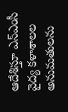ఆదేశిస్తూ ఎన్ఎంసీ వైద్య కళాశాలల అనుమతులను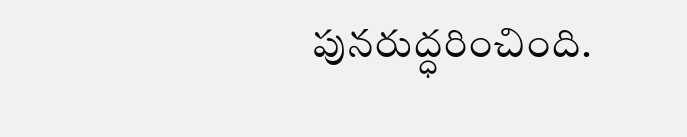పునరుద్ధరించింది.